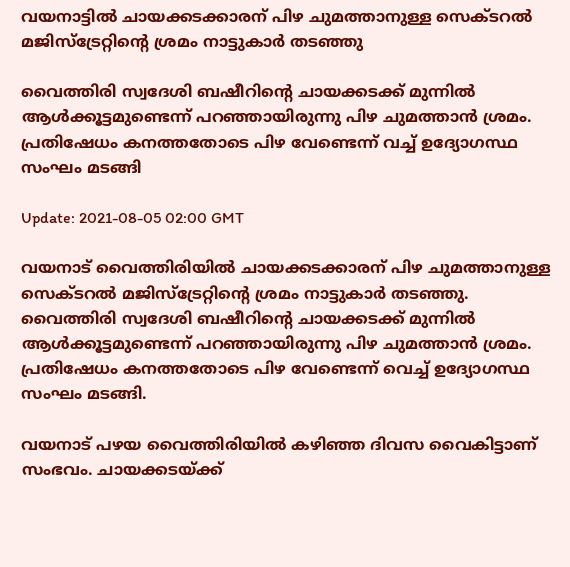വയനാട്ടില്‍ ചായക്കടക്കാരന് പിഴ ചുമത്താനുള്ള സെക്ടറൽ മജിസ്ട്രേറ്റിന്റെ ശ്രമം നാട്ടുകാർ തടഞ്ഞു

വൈത്തിരി സ്വദേശി ബഷീറിന്റെ ചായക്കടക്ക് മുന്നിൽ ആൾക്കൂട്ടമുണ്ടെന്ന് പറഞ്ഞായിരുന്നു പിഴ ചുമത്താൻ ശ്രമം. പ്രതിഷേധം കനത്തതോടെ പിഴ വേണ്ടെന്ന് വച്ച് ഉദ്യോഗസ്ഥ സംഘം മടങ്ങി

Update: 2021-08-05 02:00 GMT

വയനാട് വൈത്തിരിയിൽ ചായക്കടക്കാരന് പിഴ ചുമത്താനുള്ള സെക്ടറല്‍ മജിസ്ട്രേറ്റിന്റെ ശ്രമം നാട്ടുകാർ തടഞ്ഞു. വൈത്തിരി സ്വദേശി ബഷീറിന്റെ ചായക്കടക്ക് മുന്നിൽ ആൾക്കൂട്ടമുണ്ടെന്ന് പറഞ്ഞായിരുന്നു പിഴ ചുമത്താൻ ശ്രമം. പ്രതിഷേധം കനത്തതോടെ പിഴ വേണ്ടെന്ന് വെച്ച് ഉദ്യോഗസ്ഥ സംഘം മടങ്ങി.

വയനാട് പഴയ വൈത്തിരിയില്‍ കഴിഞ്ഞ ദിവസ വൈകിട്ടാണ് സംഭവം. ചായക്കടയ്ക്ക്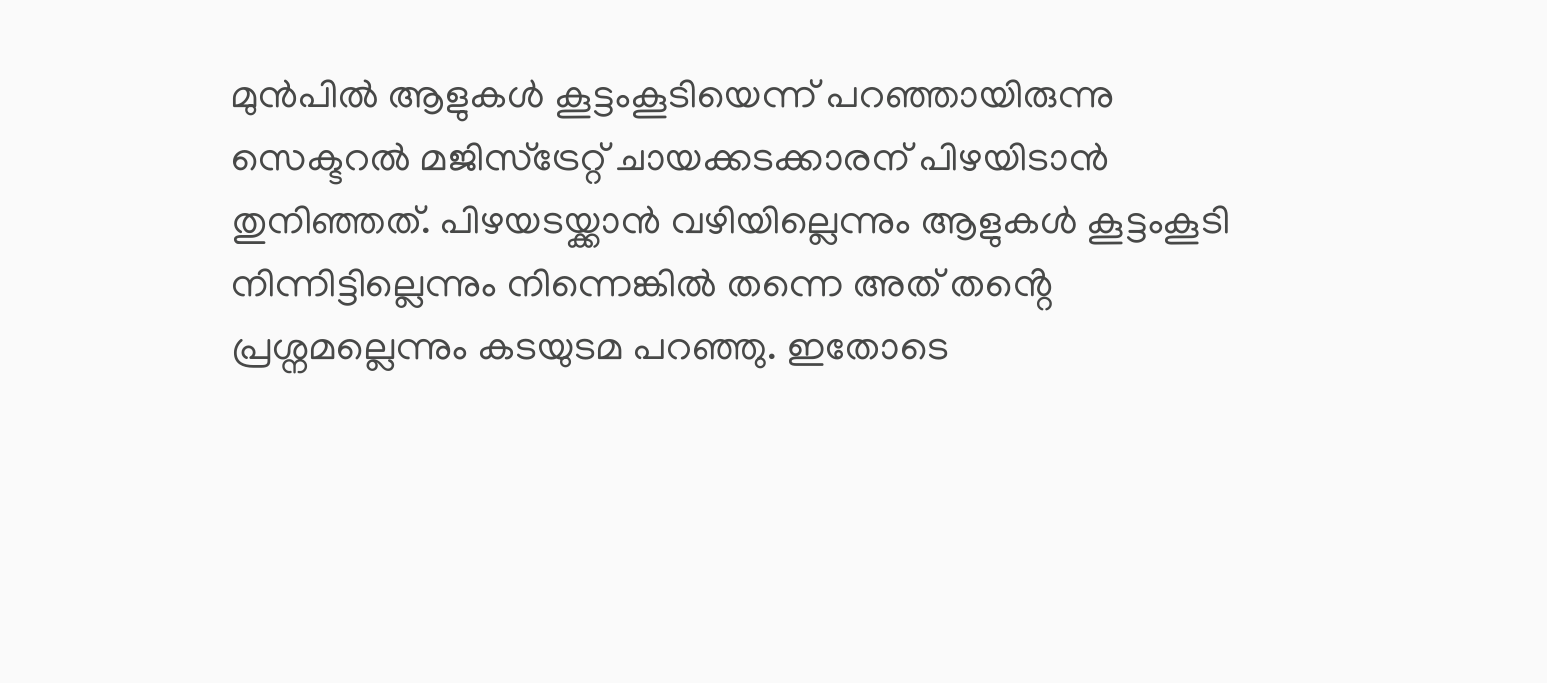മുന്‍പില്‍ ആളുകള്‍ കൂട്ടംകൂടിയെന്ന് പറഞ്ഞായിരുന്നു സെക്ടറല്‍ മജിസ്ട്രേറ്റ് ചായക്കടക്കാരന് പിഴയിടാൻ തുനിഞ്ഞത്. പിഴയടയ്ക്കാൻ വഴിയില്ലെന്നും ആളുകള്‍ കൂട്ടംകൂടി നിന്നിട്ടില്ലെന്നും നിന്നെങ്കിൽ തന്നെ അത് തൻ്റെ പ്രശ്നമല്ലെന്നും കടയുടമ പറഞ്ഞു. ഇതോടെ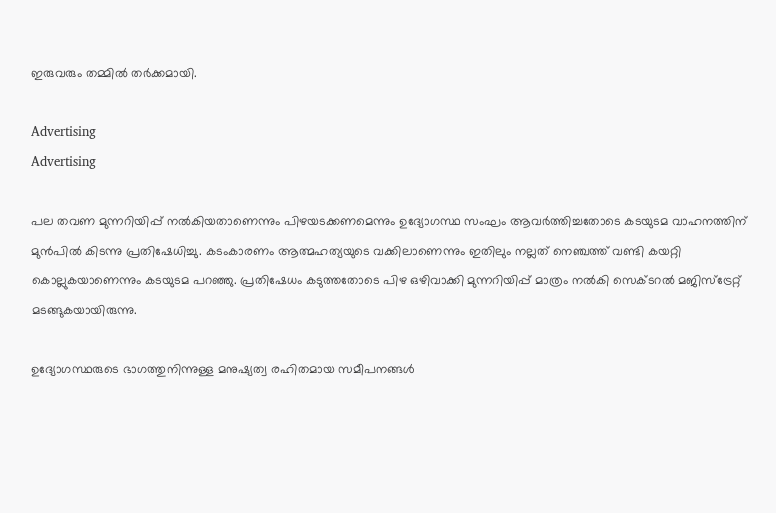ഇരുവരും തമ്മില്‍ തര്‍ക്കമായി.

Advertising
Advertising

പല തവണ മുന്നറിയിപ്പ് നല്‍കിയതാണെന്നും പിഴയടക്കണമെന്നും ഉദ്യോഗസ്ഥ സംഘം ആവര്‍ത്തിച്ചതോടെ കടയുടമ വാഹനത്തിന് മുന്‍പില്‍ കിടന്നു പ്രതിഷേധിച്ചു. കടംകാരണം ആത്മഹത്യയുടെ വക്കിലാണെന്നും ഇതിലും നല്ലത് നെഞ്ചത്ത് വണ്ടി കയറ്റി കൊല്ലുകയാണെന്നും കടയുടമ പറഞ്ഞു. പ്രതിഷേധം കടുത്തതോടെ പിഴ ഒഴിവാക്കി മുന്നറിയിപ്പ് മാത്രം നല്‍കി സെക്ടറൽ മജിസ്ട്രേറ്റ് മടങ്ങുകയായിരുന്നു.

ഉദ്യോഗസ്ഥരുടെ ഭാഗത്തുനിന്നുള്ള മനുഷ്യത്വ രഹിതമായ സമീപനങ്ങൾ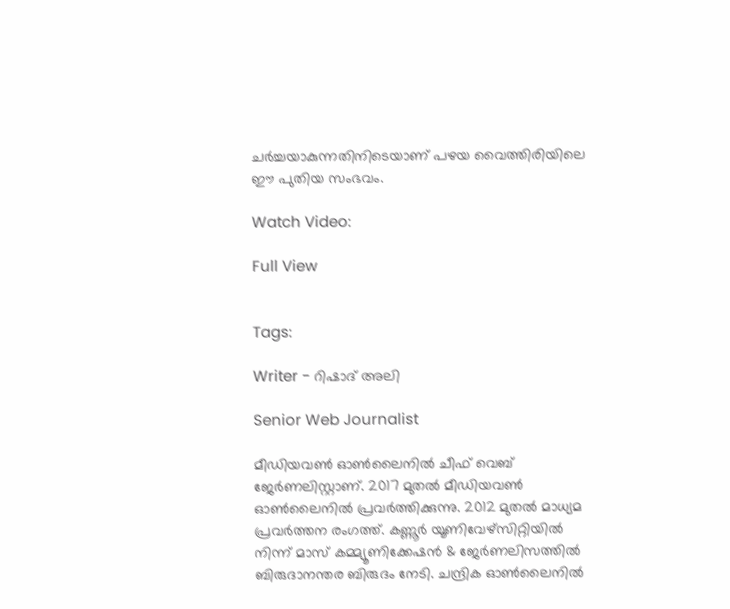ചർച്ചയാകുന്നതിനിടെയാണ് പഴയ വൈത്തിരിയിലെ ഈ പുതിയ സംഭവം.

Watch Video:

Full View


Tags:

Writer - റിഷാദ് അലി

Senior Web Journalist

മീഡിയവൺ ഓൺലൈനിൽ ചീഫ് വെബ് ജേർണലിസ്റ്റാണ്. 2017 മുതൽ മീഡിയവൺ ഓൺലൈനിൽ പ്രവർത്തിക്കുന്നു. 2012 മുതൽ മാധ്യമ പ്രവർത്തന രംഗത്ത്. കണ്ണൂര്‍ യൂണിവേഴ്‌സിറ്റിയിൽ നിന്ന് മാസ് കമ്മ്യൂണിക്കേഷന്‍ & ജേര്‍ണലിസത്തില്‍ ബിരുദാനന്തര ബിരുദം നേടി. ചന്ദ്രിക ഓണ്‍ലൈനില്‍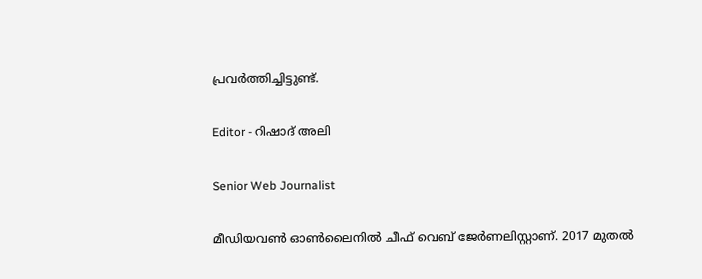പ്രവര്‍ത്തിച്ചിട്ടുണ്ട്.

Editor - റിഷാദ് അലി

Senior Web Journalist

മീഡിയവൺ ഓൺലൈനിൽ ചീഫ് വെബ് ജേർണലിസ്റ്റാണ്. 2017 മുതൽ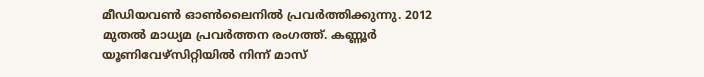മീഡിയവൺ ഓൺലൈനിൽ പ്രവർത്തിക്കുന്നു. 2012 മുതൽ മാധ്യമ പ്രവർത്തന രംഗത്ത്. കണ്ണൂര്‍ യൂണിവേഴ്‌സിറ്റിയിൽ നിന്ന് മാസ്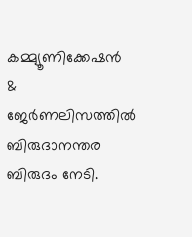കമ്മ്യൂണിക്കേഷന്‍ & ജേര്‍ണലിസത്തില്‍ ബിരുദാനന്തര ബിരുദം നേടി.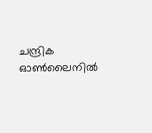ചന്ദ്രിക ഓണ്‍ലൈനില്‍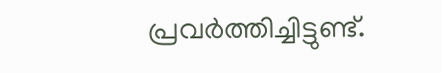പ്രവര്‍ത്തിച്ചിട്ടുണ്ട്.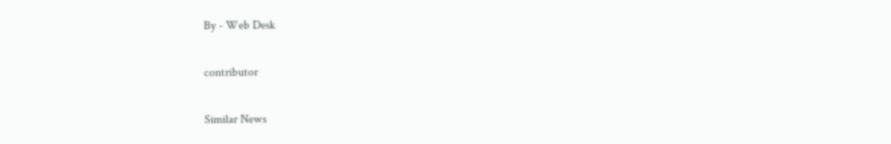By - Web Desk

contributor

Similar News